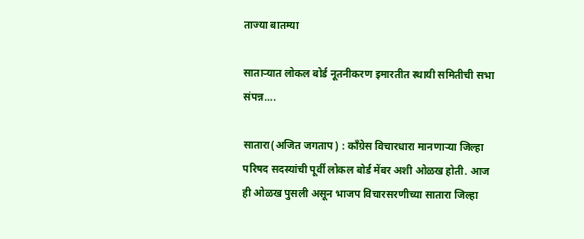ताज्या बातम्या

साताऱ्यात लोकल बोर्ड नूतनीकरण इमारतीत स्थायी समितीची सभा संपन्न….

सातारा(अजित जगताप) : काँग्रेस विचारधारा मानणाऱ्या जिल्हा परिषद सदस्यांची पूर्वी लोकल बोर्ड मेंबर अशी ओळख होती. आज ही ओळख पुसली असून भाजप विचारसरणीच्या सातारा जिल्हा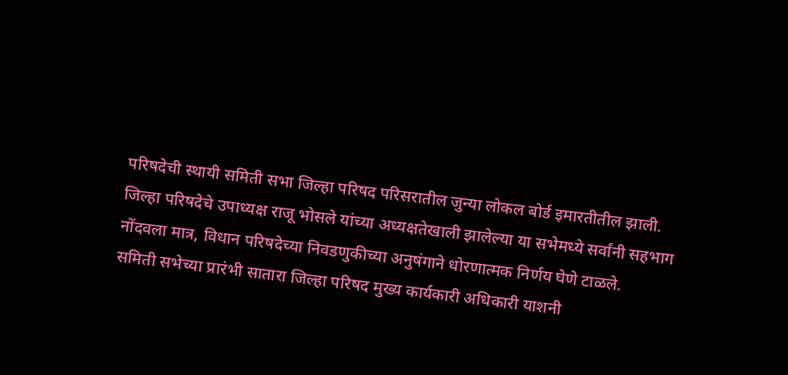परिषदेची स्थायी समिती सभा जिल्हा परिषद परिसरातील जुन्या लोकल बोर्ड इमारतीतील झाली. जिल्हा परिषदेचे उपाध्यक्ष राजू भोसले यांच्या अध्यक्षतेखाली झालेल्या या सभेमध्ये सर्वांनी सहभाग नोंदवला मात्र, विधान परिषदेच्या निवडणुकीच्या अनुषंगाने धोरणात्मक निर्णय घेणे टाळले.
समिती सभेच्या प्रारंभी सातारा जिल्हा परिषद मुख्य कार्यकारी अधिकारी याशनी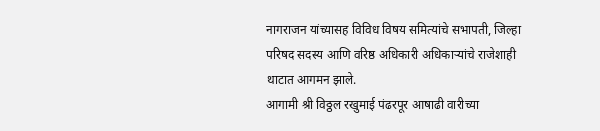नागराजन यांच्यासह विविध विषय समित्यांचे सभापती, जिल्हा परिषद सदस्य आणि वरिष्ठ अधिकारी अधिकाऱ्यांचे राजेशाही थाटात आगमन झाले.
आगामी श्री विठ्ठल रखुमाई पंढरपूर आषाढी वारीच्या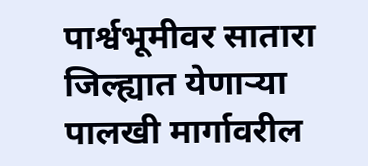पार्श्वभूमीवर सातारा जिल्ह्यात येणाऱ्या पालखी मार्गावरील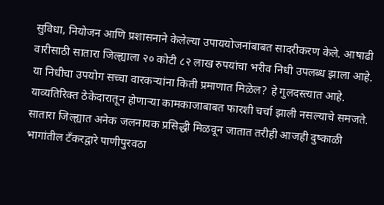सुविधा, नियोजन आणि प्रशासनाने केलेल्या उपाययोजनांबाबत सादरीकरण केले. आषाढी वारीसाठी सातारा जिल्ह्याला २० कोटी ८२ लाख रुपयांचा भरीव निधी उपलब्ध झाला आहे. या निधीचा उपयोग सच्चा वारकऱ्यांना किती प्रमाणात मिळेल? हे गुलदस्त्यात आहे. याव्यतिरिक्त ठेकेदारातून होणाऱ्या कामकाजाबाबत फारशी चर्चा झाली नसल्याचे समजते.
सातारा जिल्ह्यात अनेक जलनायक प्रसिद्धी मिळवून जातात तरीही आजही दुष्काळी भागांतील टँकरद्वारे पाणीपुरवठा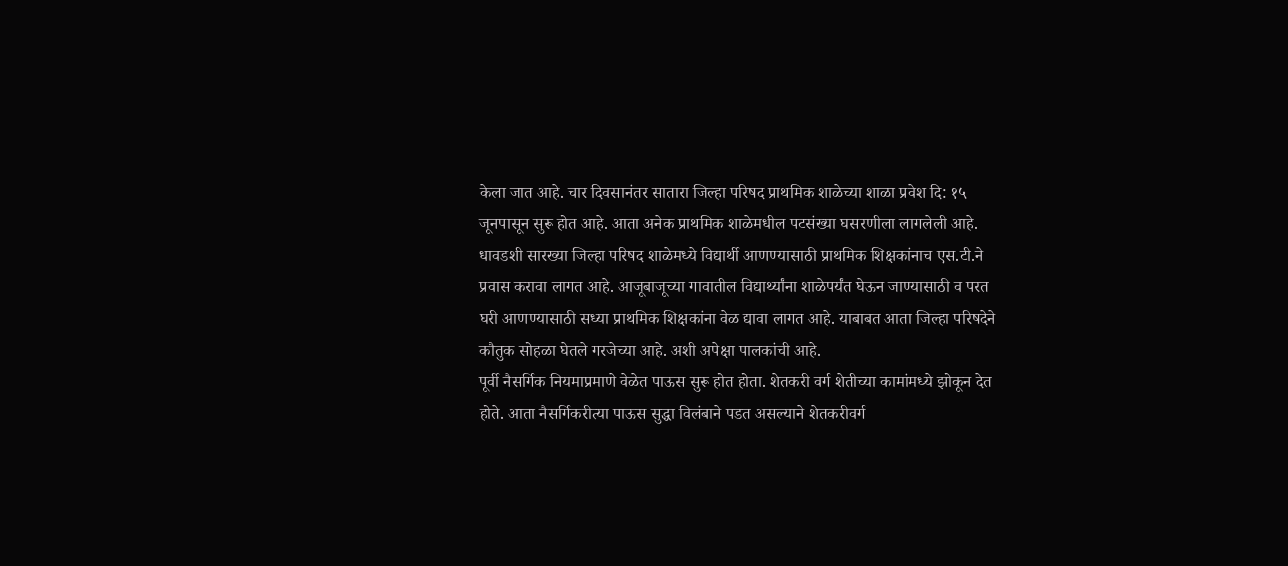केला जात आहे. चार दिवसानंतर सातारा जिल्हा परिषद प्राथमिक शाळेच्या शाळा प्रवेश दि: १५ जूनपासून सुरू होत आहे. आता अनेक प्राथमिक शाळेमधील पटसंख्या घसरणीला लागलेली आहे. धावडशी सारख्या जिल्हा परिषद शाळेमध्ये विद्यार्थी आणण्यासाठी प्राथमिक शिक्षकांनाच एस.टी.ने प्रवास करावा लागत आहे. आजूबाजूच्या गावातील विद्यार्थ्यांना शाळेपर्यंत घेऊन जाण्यासाठी व परत घरी आणण्यासाठी सध्या प्राथमिक शिक्षकांना वेळ द्यावा लागत आहे. याबाबत आता जिल्हा परिषदेने कौतुक सोहळा घेतले गरजेच्या आहे. अशी अपेक्षा पालकांची आहे.
पूर्वी नैसर्गिक नियमाप्रमाणे वेळेत पाऊस सुरू होत होता. शेतकरी वर्ग शेतीच्या कामांमध्ये झोकून देत होते. आता नैसर्गिकरीत्या पाऊस सुद्धा विलंबाने पडत असल्याने शेतकरीवर्ग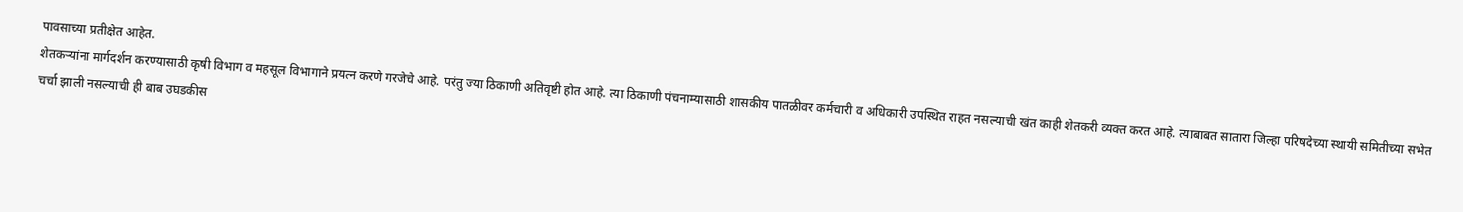पावसाच्या प्रतीक्षेत आहेत.
शेतकऱ्यांना मार्गदर्शन करण्यासाठी कृषी विभाग व महसूल विभागाने प्रयत्न करणे गरजेचे आहे. परंतु ज्या ठिकाणी अतिवृष्टी होत आहे. त्या ठिकाणी पंचनाम्यासाठी शासकीय पातळीवर कर्मचारी व अधिकारी उपस्थित राहत नसल्याची खंत काही शेतकरी व्यक्त करत आहे. त्याबाबत सातारा जिल्हा परिषदेच्या स्थायी समितीच्या सभेत चर्चा झाली नसल्याची ही बाब उघडकीस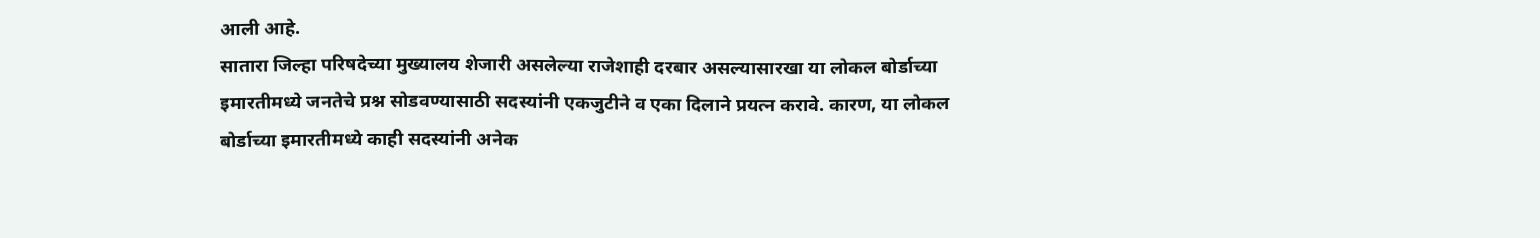आली आहे.
सातारा जिल्हा परिषदेच्या मुख्यालय शेजारी असलेल्या राजेशाही दरबार असल्यासारखा या लोकल बोर्डाच्या इमारतीमध्ये जनतेचे प्रश्न सोडवण्यासाठी सदस्यांनी एकजुटीने व एका दिलाने प्रयत्न करावे. कारण, या लोकल बोर्डाच्या इमारतीमध्ये काही सदस्यांनी अनेक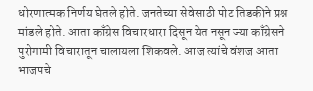धोरणात्मक निर्णय घेतले होते. जनतेच्या सेवेसाठी पोट तिडकीने प्रश्न मांडले होते. आता काँग्रेस विचारधारा दिसून येत नसून ज्या काँग्रेसने पुरोगामी विचारातून चालायला शिकवले. आज त्यांचे वंशज आता भाजपचे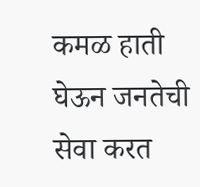कमळ हाती घेऊन जनतेची सेवा करत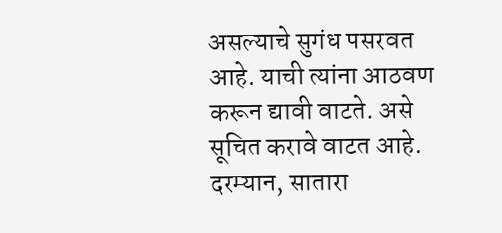असल्याचे सुगंध पसरवत आहे. याची त्यांना आठवण करून द्यावी वाटते. असे सूचित करावे वाटत आहे. दरम्यान, सातारा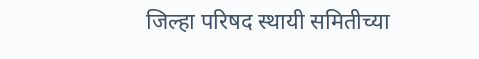जिल्हा परिषद स्थायी समितीच्या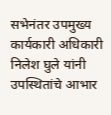सभेनंतर उपमुख्य कार्यकारी अधिकारी निलेश घुले यांनी उपस्थितांचे आभार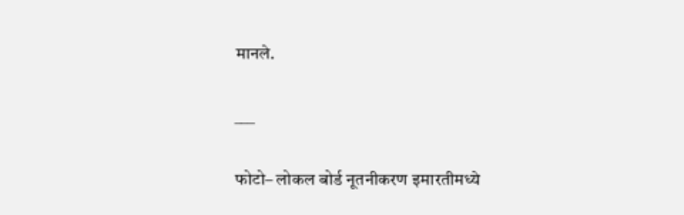मानले.

___

फोटो– लोकल बोर्ड नूतनीकरण इमारतीमध्ये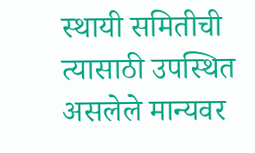स्थायी समितीची त्यासाठी उपस्थित असलेले मान्यवर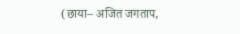(छाया– अजित जगताप,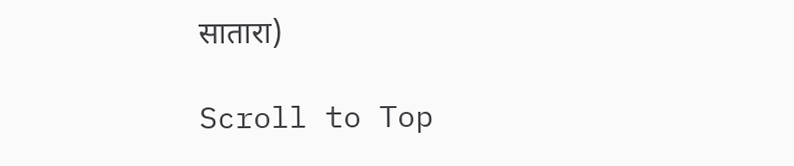सातारा)

Scroll to Top